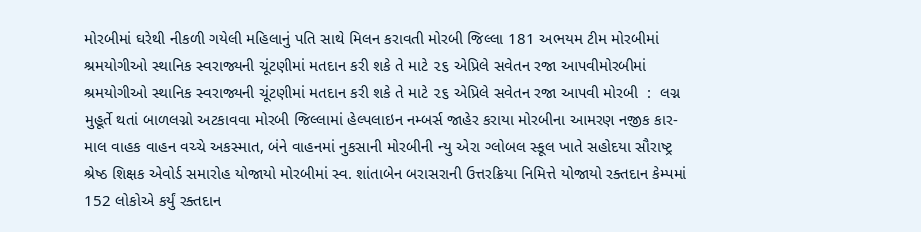મોરબીમાં ઘરેથી નીકળી ગયેલી મહિલાનું પતિ સાથે મિલન કરાવતી મોરબી જિલ્લા 181 અભયમ ટીમ મોરબીમાં શ્રમયોગીઓ સ્થાનિક સ્વરાજ્યની ચૂંટણીમાં મતદાન કરી શકે તે માટે ૨૬ એપ્રિલે સવેતન રજા આપવીમોરબીમાં શ્રમયોગીઓ સ્થાનિક સ્વરાજ્યની ચૂંટણીમાં મતદાન કરી શકે તે માટે ૨૬ એપ્રિલે સવેતન રજા આપવી મોરબી  :  લગ્ન મુહૂર્તે થતાં બાળલગ્નો અટકાવવા મોરબી જિલ્લામાં હેલ્પલાઇન નમ્બર્સ જાહેર કરાયા મોરબીના આમરણ નજીક કાર-માલ વાહક વાહન વચ્ચે અકસ્માત, બંને વાહનમાં નુકસાની મોરબીની ન્યુ એરા ગ્લોબલ સ્કૂલ ખાતે સહોદયા સૌરાષ્ટ્ર શ્રેષ્ઠ શિક્ષક એવોર્ડ સમારોહ યોજાયો મોરબીમાં સ્વ. શાંતાબેન બરાસરાની ઉત્તરક્રિયા નિમિત્તે યોજાયો રક્તદાન કેમ્પમાં 152 લોકોએ કર્યું રક્તદાન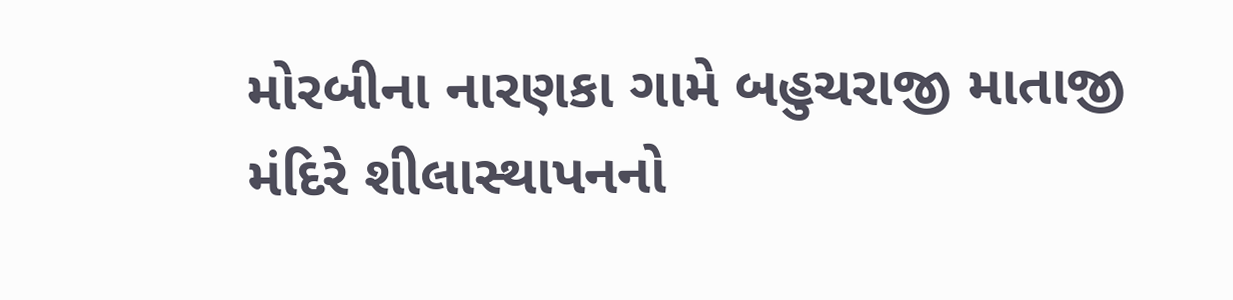મોરબીના નારણકા ગામે બહુચરાજી માતાજી મંદિરે શીલાસ્થાપનનો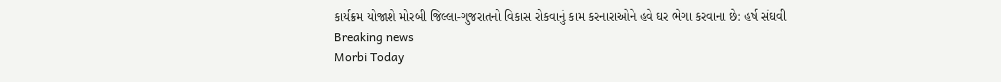કાર્યક્રમ યોજાશે મોરબી જિલ્લા-ગુજરાતનો વિકાસ રોકવાનું કામ કરનારાઓને હવે ઘર ભેગા કરવાના છે: હર્ષ સંઘવી
Breaking news
Morbi Today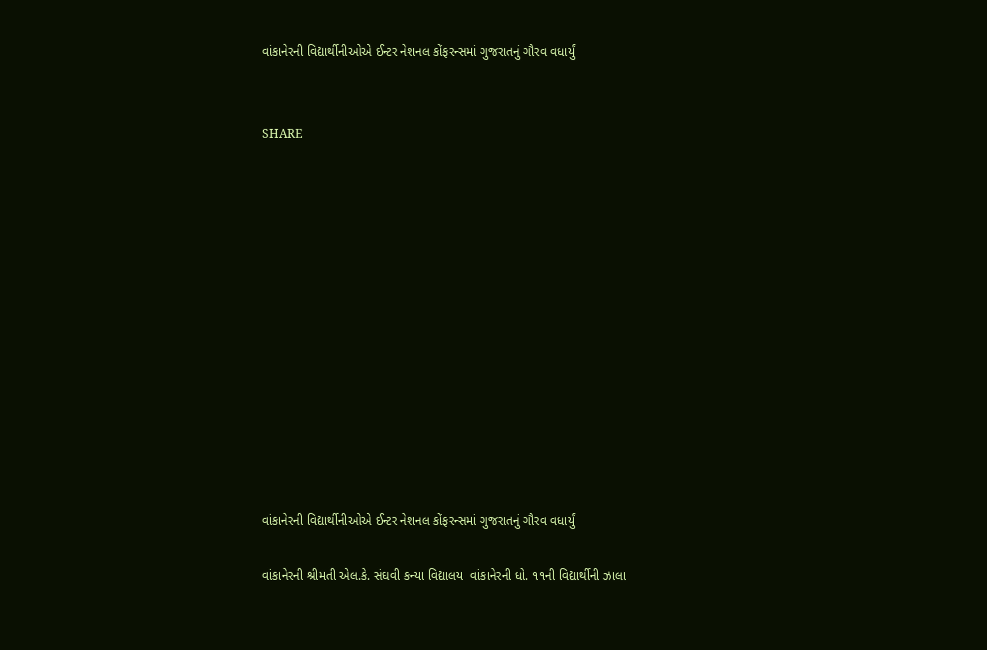વાંકાનેરની વિદ્યાર્થીનીઓએ ઈન્ટર નેશનલ કોંફરન્સમાં ગુજરાતનું ગૌરવ વધાર્યું


SHARE













વાંકાનેરની વિદ્યાર્થીનીઓએ ઈન્ટર નેશનલ કોંફરન્સમાં ગુજરાતનું ગૌરવ વધાર્યું

વાંકાનેરની શ્રીમતી એલ.કે. સંઘવી કન્યા વિદ્યાલય  વાંકાનેરની ધો. ૧૧ની વિદ્યાર્થીની ઝાલા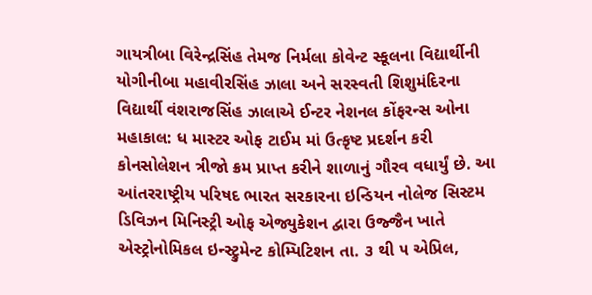ગાયત્રીબા વિરેન્‍દ્રસિંહ તેમજ નિર્મલા કોવેન્ટ સ્કૂલના વિદ્યાર્થીની યોગીનીબા મહાવીરસિંહ ઝાલા અને સરસ્વતી શિશુમંદિરના વિદ્યાર્થી વંશરાજસિંહ ઝાલાએ ઈન્ટર નેશનલ કોંફરન્સ ઓના મહાકાલ: ધ માસ્ટર ઓફ ટાઈમ માં ઉત્કૃષ્ટ પ્રદર્શન કરી કોનસોલેશન ત્રીજો ક્રમ પ્રાપ્ત કરીને શાળાનું ગૌરવ વધાર્યું છે. આ આંતરરાષ્ટ્રીય પરિષદ ભારત સરકારના ઇન્ડિયન નોલેજ સિસ્ટમ ડિવિઝન મિનિસ્ટ્રી ઓફ એજ્યુકેશન દ્વારા ઉજ્જૈન ખાતે એસ્ટ્રોનોમિકલ ઇન્સ્ટ્રુમેન્ટ કોમ્પિટિશન તા. ૩ થી ૫ એપ્રિલ,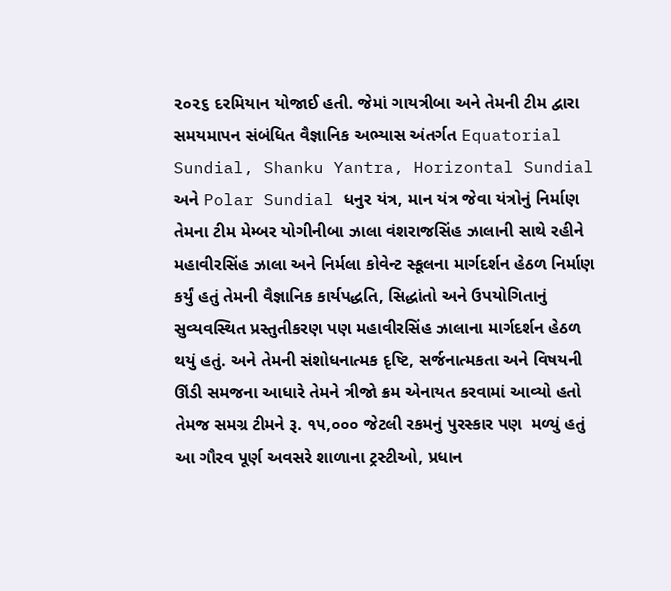૨૦૨૬ દરમિયાન યોજાઈ હતી. જેમાં ગાયત્રીબા અને તેમની ટીમ દ્વારા સમયમાપન સંબંધિત વૈજ્ઞાનિક અભ્યાસ અંતર્ગત Equatorial Sundial, Shanku Yantra, Horizontal Sundial અને Polar Sundial ધનુર યંત્ર, માન યંત્ર જેવા યંત્રોનું નિર્માણ  તેમના ટીમ મેમ્બર યોગીનીબા ઝાલા વંશરાજસિંહ ઝાલાની સાથે રહીને મહાવીરસિંહ ઝાલા અને નિર્મલા કોવેન્ટ સ્કૂલના માર્ગદર્શન હેઠળ નિર્માણ કર્યું હતું તેમની વૈજ્ઞાનિક કાર્યપદ્ધતિ, સિદ્ધાંતો અને ઉપયોગિતાનું સુવ્યવસ્થિત પ્રસ્તુતીકરણ પણ મહાવીરસિંહ ઝાલાના માર્ગદર્શન હેઠળ થયું હતું. અને તેમની સંશોધનાત્મક દૃષ્ટિ, સર્જનાત્મકતા અને વિષયની ઊંડી સમજના આધારે તેમને ત્રીજો ક્રમ એનાયત કરવામાં આવ્યો હતો તેમજ સમગ્ર ટીમને રૂ. ૧૫,૦૦૦ જેટલી રકમનું પુરસ્કાર પણ  મળ્યું હતું આ ગૌરવ પૂર્ણ અવસરે શાળાના ટ્રસ્ટીઓ, પ્રધાન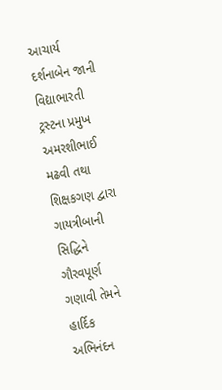આચાર્ય દર્શનાબેન જાની વિદ્યાભારતી ટ્રસ્ટના પ્રમુખ અમરશીભાઈ મઢવી તથા શિક્ષકગણ દ્વારા ગાયત્રીબાની સિદ્ધિને ગૌરવપૂર્ણ ગણાવી તેમને હાર્દિક અભિનંદન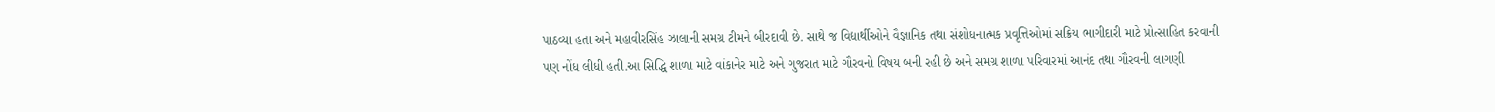પાઠવ્યા હતા અને મહાવીરસિંહ ઝાલાની સમગ્ર ટીમને બીરદાવી છે. સાથે જ વિદ્યાર્થીઓને વૈજ્ઞાનિક તથા સંશોધનાત્મક પ્રવૃત્તિઓમાં સક્રિય ભાગીદારી માટે પ્રોત્સાહિત કરવાની પણ નોંધ લીધી હતી.આ સિદ્ધિ શાળા માટે વાંકાનેર માટે અને ગુજરાત માટે ગૌરવનો વિષય બની રહી છે અને સમગ્ર શાળા પરિવારમાં આનંદ તથા ગૌરવની લાગણી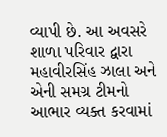વ્યાપી છે. આ અવસરે શાળા પરિવાર દ્વારા મહાવીરસિંહ ઝાલા અને એની સમગ્ર ટીમનો આભાર વ્યક્ત કરવામાં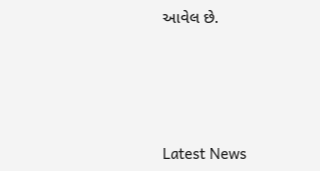આવેલ છે.






Latest News